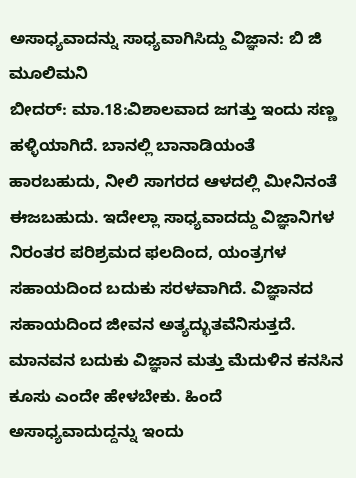ಅಸಾಧ್ಯವಾದನ್ನು ಸಾಧ್ಯವಾಗಿಸಿದ್ದು ವಿಜ್ಞಾನ: ಬಿ ಜಿ ಮೂಲಿಮನಿ
ಬೀದರ್: ಮಾ.18:ವಿಶಾಲವಾದ ಜಗತ್ತು ಇಂದು ಸಣ್ಣ ಹಳ್ಳಿಯಾಗಿದೆ. ಬಾನಲ್ಲಿ ಬಾನಾಡಿಯಂತೆ ಹಾರಬಹುದು, ನೀಲಿ ಸಾಗರದ ಆಳದಲ್ಲಿ ಮೀನಿನಂತೆ ಈಜಬಹುದು. ಇದೇಲ್ಲಾ ಸಾಧ್ಯವಾದದ್ದು ವಿಜ್ಞಾನಿಗಳ ನಿರಂತರ ಪರಿಶ್ರಮದ ಫಲದಿಂದ, ಯಂತ್ರಗಳ ಸಹಾಯದಿಂದ ಬದುಕು ಸರಳವಾಗಿದೆ. ವಿಜ್ಞಾನದ ಸಹಾಯದಿಂದ ಜೀವನ ಅತ್ಯದ್ಭುತವೆನಿಸುತ್ತದೆ. ಮಾನವನ ಬದುಕು ವಿಜ್ಞಾನ ಮತ್ತು ಮೆದುಳಿನ ಕನಸಿನ ಕೂಸು ಎಂದೇ ಹೇಳಬೇಕು. ಹಿಂದೆ ಅಸಾಧ್ಯವಾದುದ್ದನ್ನು ಇಂದು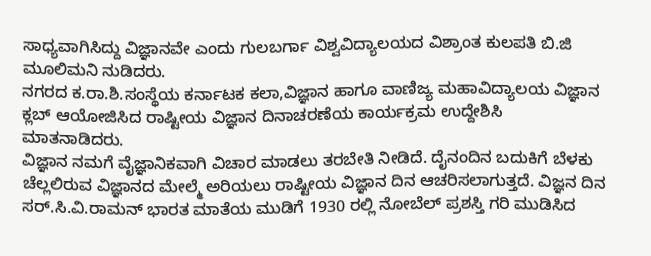ಸಾಧ್ಯವಾಗಿಸಿದ್ದು ವಿಜ್ಞಾನವೇ ಎಂದು ಗುಲಬರ್ಗಾ ವಿಶ್ವವಿದ್ಯಾಲಯದ ವಿಶ್ರಾಂತ ಕುಲಪತಿ ಬಿ.ಜಿ ಮೂಲಿಮನಿ ನುಡಿದರು.
ನಗರದ ಕ.ರಾ.ಶಿ.ಸಂಸ್ಥೆಯ ಕರ್ನಾಟಕ ಕಲಾ,ವಿಜ್ಞಾನ ಹಾಗೂ ವಾಣಿಜ್ಯ ಮಹಾವಿದ್ಯಾಲಯ ವಿಜ್ಞಾನ ಕ್ಲಬ್ ಆಯೋಜಿಸಿದ ರಾಷ್ಟೀಯ ವಿಜ್ಞಾನ ದಿನಾಚರಣೆಯ ಕಾರ್ಯಕ್ರಮ ಉದ್ದೇಶಿಸಿ ಮಾತನಾಡಿದರು.
ವಿಜ್ಞಾನ ನಮಗೆ ವೈಜ್ಞಾನಿಕವಾಗಿ ವಿಚಾರ ಮಾಡಲು ತರಬೇತಿ ನೀಡಿದೆ. ದೈನಂದಿನ ಬದುಕಿಗೆ ಬೆಳಕು ಚೆಲ್ಲಲಿರುವ ವಿಜ್ಞಾನದ ಮೇಲ್ಮೆ ಅರಿಯಲು ರಾಷ್ಟೀಯ ವಿಜ್ಞಾನ ದಿನ ಆಚರಿಸಲಾಗುತ್ತದೆ. ವಿಜ್ಞನ ದಿನ ಸರ್.ಸಿ.ವಿ.ರಾಮನ್ ಭಾರತ ಮಾತೆಯ ಮುಡಿಗೆ 1930 ರಲ್ಲಿ ನೋಬೆಲ್ ಪ್ರಶಸ್ತಿ ಗರಿ ಮುಡಿಸಿದ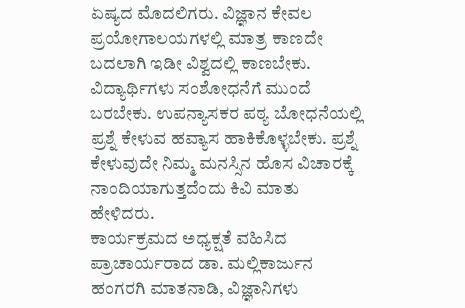ಏಷ್ಯದ ಮೊದಲಿಗರು. ವಿಜ್ಞಾನ ಕೇವಲ ಪ್ರಯೋಗಾಲಯಗಳಲ್ಲಿ ಮಾತ್ರ ಕಾಣದೇ ಬದಲಾಗಿ ಇಡೀ ವಿಶ್ವದಲ್ಲಿ ಕಾಣಬೇಕು. ವಿದ್ಯಾರ್ಥಿಗಳು ಸಂಶೋಧನೆಗೆ ಮುಂದೆ ಬರಬೇಕು. ಉಪನ್ಯಾಸಕರ ಪಠ್ಯ ಬೋಧನೆಯಲ್ಲಿ ಪ್ರಶ್ನೆ ಕೇಳುವ ಹವ್ಯಾಸ ಹಾಕಿಕೊಳ್ಳಬೇಕು. ಪ್ರಶ್ನೆ ಕೇಳುವುದೇ ನಿಮ್ಮ ಮನಸ್ಸಿನ ಹೊಸ ವಿಚಾರಕ್ಕೆ ನಾಂದಿಯಾಗುತ್ತದೆಂದು ಕಿವಿ ಮಾತು ಹೇಳಿದರು.
ಕಾರ್ಯಕ್ರಮದ ಅಧ್ಯಕ್ಷತೆ ವಹಿಸಿದ ಪ್ರಾಚಾರ್ಯರಾದ ಡಾ. ಮಲ್ಲಿಕಾರ್ಜುನ ಹಂಗರಗಿ ಮಾತನಾಡಿ, ವಿಜ್ಞಾನಿಗಳು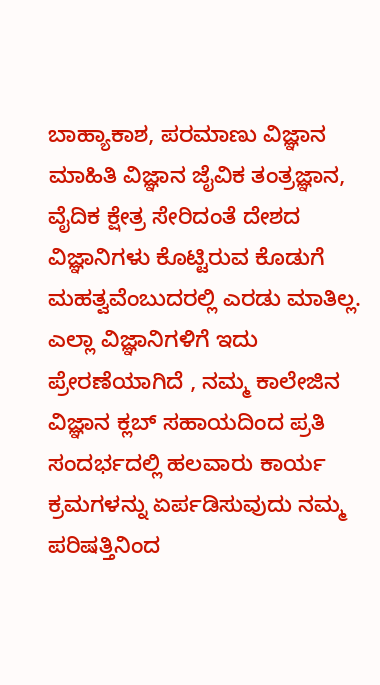ಬಾಹ್ಯಾಕಾಶ, ಪರಮಾಣು ವಿಜ್ಞಾನ ಮಾಹಿತಿ ವಿಜ್ಞಾನ ಜೈವಿಕ ತಂತ್ರಜ್ಞಾನ, ವೈದಿಕ ಕ್ಷೇತ್ರ ಸೇರಿದಂತೆ ದೇಶದ ವಿಜ್ಞಾನಿಗಳು ಕೊಟ್ಟಿರುವ ಕೊಡುಗೆ ಮಹತ್ವವೆಂಬುದರಲ್ಲಿ ಎರಡು ಮಾತಿಲ್ಲ. ಎಲ್ಲಾ ವಿಜ್ಞಾನಿಗಳಿಗೆ ಇದು ಪ್ರೇರಣೆಯಾಗಿದೆ , ನಮ್ಮ ಕಾಲೇಜಿನ ವಿಜ್ಞಾನ ಕ್ಲಬ್ ಸಹಾಯದಿಂದ ಪ್ರತಿ ಸಂದರ್ಭದಲ್ಲಿ ಹಲವಾರು ಕಾರ್ಯ ಕ್ರಮಗಳನ್ನು ಏರ್ಪಡಿಸುವುದು ನಮ್ಮ ಪರಿಷತ್ತಿನಿಂದ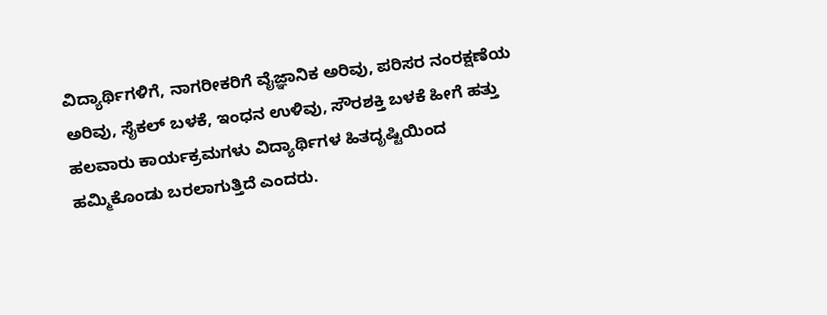ವಿದ್ಯಾರ್ಥಿಗಳಿಗೆ, ನಾಗರೀಕರಿಗೆ ವೈಜ್ಞಾನಿಕ ಅರಿವು, ಪರಿಸರ ನಂರಕ್ಷಣೆಯ ಅರಿವು, ಸೈಕಲ್ ಬಳಕೆ, ಇಂಧನ ಉಳಿವು, ಸೌರಶಕ್ತಿ ಬಳಕೆ ಹೀಗೆ ಹತ್ತು ಹಲವಾರು ಕಾರ್ಯಕ್ರಮಗಳು ವಿದ್ಯಾರ್ಥಿಗಳ ಹಿತದೃಷ್ಟಿಯಿಂದ ಹಮ್ಮಿಕೊಂಡು ಬರಲಾಗುತ್ತಿದೆ ಎಂದರು.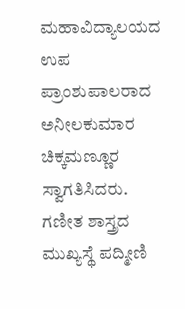ಮಹಾವಿದ್ಯಾಲಯದ ಉಪ ಪ್ರಾಂಶುಪಾಲರಾದ ಅನೀಲಕುಮಾರ ಚಿಕ್ಕಮಣ್ಣೂರ ಸ್ವಾಗತಿಸಿದರು. ಗಣೀತ ಶಾಸ್ತ್ರದ ಮುಖ್ಯಸ್ಥೆ ಪದ್ಮೀಣಿ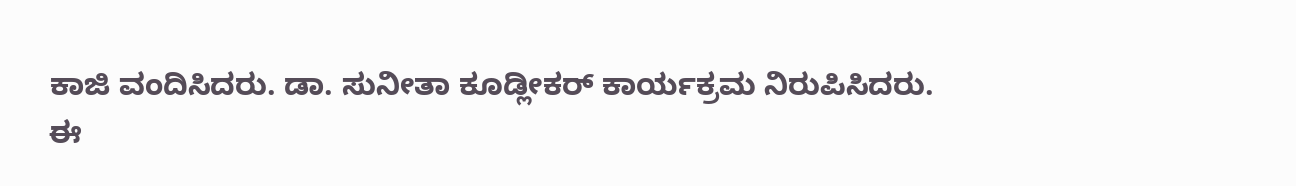ಕಾಜಿ ವಂದಿಸಿದರು. ಡಾ. ಸುನೀತಾ ಕೂಡ್ಲೀಕರ್ ಕಾರ್ಯಕ್ರಮ ನಿರುಪಿಸಿದರು.
ಈ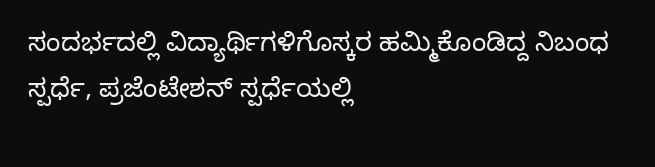ಸಂದರ್ಭದಲ್ಲಿ ವಿದ್ಯಾರ್ಥಿಗಳಿಗೊಸ್ಕರ ಹಮ್ಮಿಕೊಂಡಿದ್ದ ನಿಬಂಧ ಸ್ಪರ್ಧೆ, ಪ್ರಜೆಂಟೇಶನ್ ಸ್ಪರ್ಧೆಯಲ್ಲಿ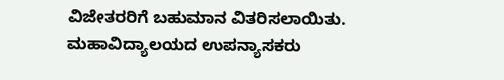ವಿಜೇತರರಿಗೆ ಬಹುಮಾನ ವಿತರಿಸಲಾಯಿತು. ಮಹಾವಿದ್ಯಾಲಯದ ಉಪನ್ಯಾಸಕರು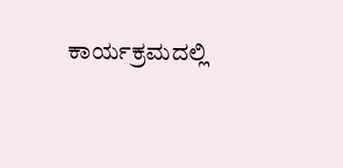ಕಾರ್ಯಕ್ರಮದಲ್ಲಿ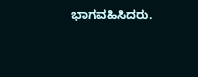ಭಾಗವಹಿಸಿದರು.